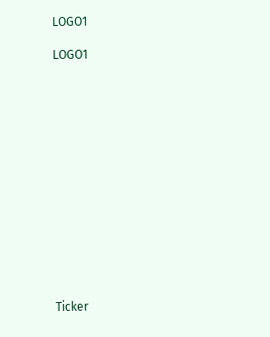LOGO1

LOGO1














Ticker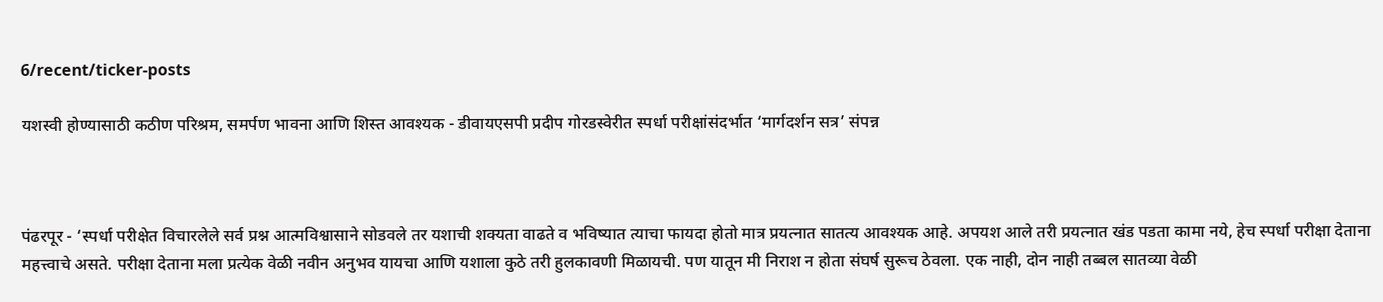6/recent/ticker-posts

यशस्वी होण्यासाठी कठीण परिश्रम, समर्पण भावना आणि शिस्त आवश्यक - डीवायएसपी प्रदीप गोरडस्वेरीत स्पर्धा परीक्षांसंदर्भात ‘मार्गदर्शन सत्र’ संपन्न



पंढरपूर - ‘स्पर्धा परीक्षेत विचारलेले सर्व प्रश्न आत्मविश्वासाने सोडवले तर यशाची शक्यता वाढते व भविष्यात त्याचा फायदा होतो मात्र प्रयत्नात सातत्य आवश्यक आहे. अपयश आले तरी प्रयत्नात खंड पडता कामा नये, हेच स्पर्धा परीक्षा देताना महत्त्वाचे असते. परीक्षा देताना मला प्रत्येक वेळी नवीन अनुभव यायचा आणि यशाला कुठे तरी हुलकावणी मिळायची. पण यातून मी निराश न होता संघर्ष सुरूच ठेवला. एक नाही, दोन नाही तब्बल सातव्या वेळी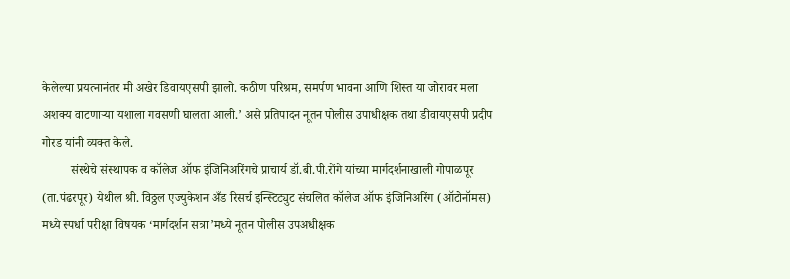केलेल्या प्रयत्नानंतर मी अखेर डिवायएसपी झालो. कठीण परिश्रम, समर्पण भावना आणि शिस्त या जोरावर मला अशक्य वाटणाऱ्या यशाला गवसणी घालता आली.’ असे प्रतिपादन नूतन पोलीस उपाधीक्षक तथा डीवायएसपी प्रदीप गोरड यांनी व्यक्त केले.
         संस्थेचे संस्थापक व कॉलेज ऑफ इंजिनिअरिंगचे प्राचार्य डॉ.बी.पी.रोंगे यांच्या मार्गदर्शनाखाली गोपाळपूर (ता.पंढरपूर) येथील श्री. विठ्ठल एज्युकेशन अँड रिसर्च इन्स्टिट्युट संचलित कॉलेज ऑफ इंजिनिअरिंग (ऑटोनॉमस) मध्ये स्पर्धा परीक्षा विषयक ‘मार्गदर्शन सत्रा’मध्ये नूतन पोलीस उपअधीक्षक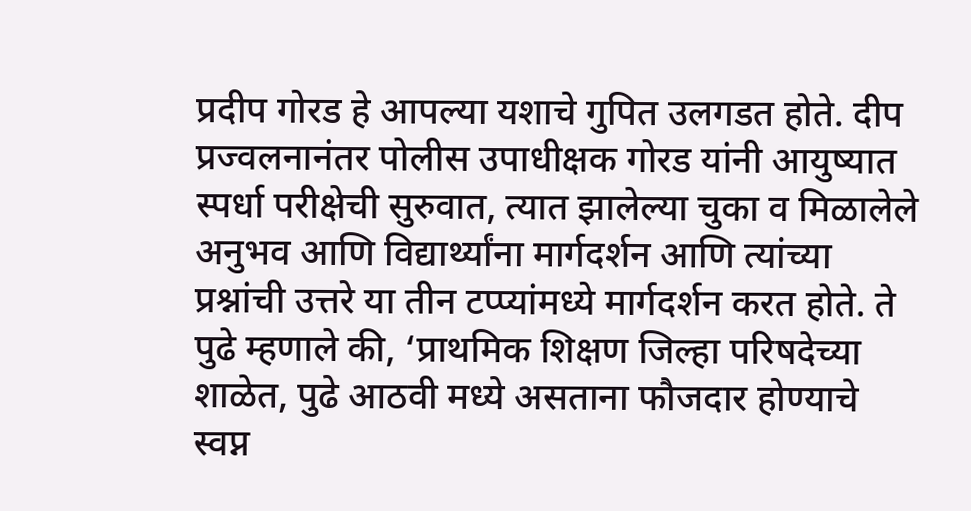प्रदीप गोरड हे आपल्या यशाचे गुपित उलगडत होते. दीप प्रज्वलनानंतर पोलीस उपाधीक्षक गोरड यांनी आयुष्यात स्पर्धा परीक्षेची सुरुवात, त्यात झालेल्या चुका व मिळालेले अनुभव आणि विद्यार्थ्यांना मार्गदर्शन आणि त्यांच्या प्रश्नांची उत्तरे या तीन टप्प्यांमध्ये मार्गदर्शन करत होते. ते पुढे म्हणाले की, ‘प्राथमिक शिक्षण जिल्हा परिषदेच्या शाळेत, पुढे आठवी मध्ये असताना फौजदार होण्याचे स्वप्न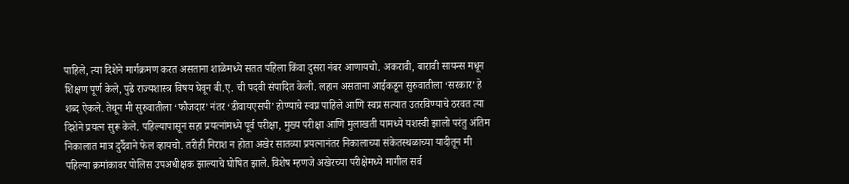पाहिले, त्या दिशेने मार्गक्रमण करत असताना शाळेमध्ये सतत पहिला किंवा दुसरा नंबर आणायचो. अकरावी, बारावी सायन्स मधून शिक्षण पूर्ण केले, पुढे राज्यशास्त्र विषय घेवून बी.ए. ची पदवी संपादित केली. लहान असताना आईकडून सुरुवातीला ‘सरकार’ हे शब्द ऐकले. तेथून मी सुरुवातीला ‘फौजदार’ नंतर ‘डीवायएसपी’ होण्याचे स्वप्न पाहिले आणि स्वप्न सत्यात उतरविण्याचे ठरवत त्या दिशेने प्रयत्न सुरू केले. पहिल्यापासून सहा प्रयत्नांमध्ये पूर्व परीक्षा, मुख्य परीक्षा आणि मुलाखती यामध्ये यशस्वी झालो परंतु अंतिम निकालात मात्र दुर्दैवाने फेल व्हायचो. तरीही निराश न होता अखेर सातव्या प्रयत्नानंतर निकालाच्या संकेतस्थळाच्या यादीतून मी पहिल्या क्रमांकावर पोलिस उपअधीक्षक झाल्याचे घोषित झाले. विशेष म्हणजे अखेरच्या परीक्षेमध्ये मागील सर्व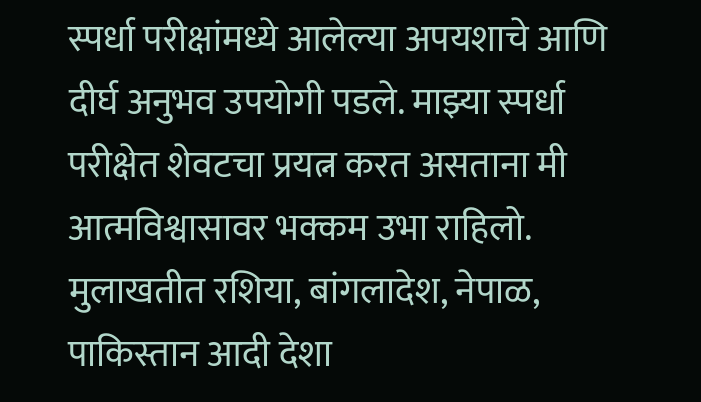स्पर्धा परीक्षांमध्ये आलेल्या अपयशाचे आणि दीर्घ अनुभव उपयोगी पडले. माझ्या स्पर्धा परीक्षेत शेवटचा प्रयत्न करत असताना मी आत्मविश्वासावर भक्कम उभा राहिलो. मुलाखतीत रशिया, बांगलादेश, नेपाळ, पाकिस्तान आदी देशा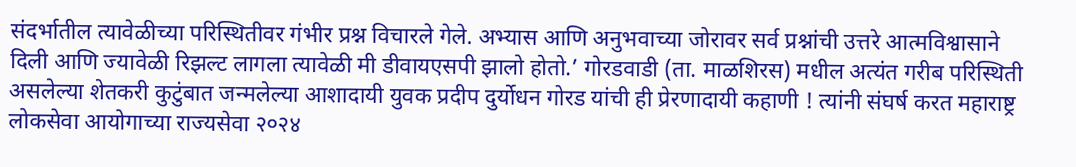संदर्भातील त्यावेळीच्या परिस्थितीवर गंभीर प्रश्न विचारले गेले. अभ्यास आणि अनुभवाच्या जोरावर सर्व प्रश्नांची उत्तरे आत्मविश्वासाने दिली आणि ज्यावेळी रिझल्ट लागला त्यावेळी मी डीवायएसपी झालो होतो.’ गोरडवाडी (ता. माळशिरस) मधील अत्यंत गरीब परिस्थिती असलेल्या शेतकरी कुटुंबात जन्मलेल्या आशादायी युवक प्रदीप दुर्योधन गोरड यांची ही प्रेरणादायी कहाणी ! त्यांनी संघर्ष करत महाराष्ट्र लोकसेवा आयोगाच्या राज्यसेवा २०२४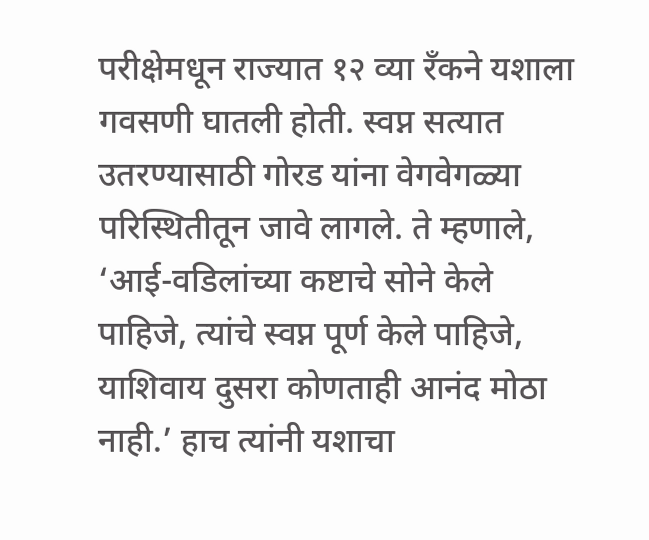परीक्षेमधून राज्यात १२ व्या रँकने यशाला गवसणी घातली होती. स्वप्न सत्यात उतरण्यासाठी गोरड यांना वेगवेगळ्या परिस्थितीतून जावे लागले. ते म्हणाले, ‘आई-वडिलांच्या कष्टाचे सोने केले पाहिजे, त्यांचे स्वप्न पूर्ण केले पाहिजे, याशिवाय दुसरा कोणताही आनंद मोठा नाही.’ हाच त्यांनी यशाचा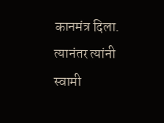कानमंत्र दिला. त्यानंतर त्यांनी स्वामी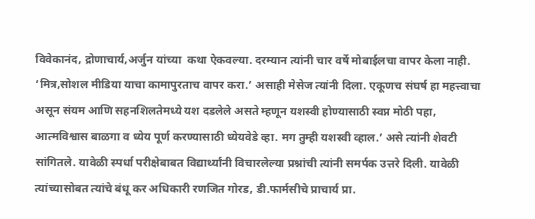विवेकानंद, द्रोणाचार्य,अर्जुन यांच्या  कथा ऐकवल्या. दरम्यान त्यांनी चार वर्षे मोबाईलचा वापर केला नाही. ‘मित्र,सोशल मीडिया याचा कामापुरताच वापर करा.’ असाही मेसेज त्यांनी दिला. एकूणच संघर्ष हा महत्त्वाचा असून संयम आणि सहनशिलतेमध्ये यश दडलेले असते म्हणून यशस्वी होण्यासाठी स्वप्न मोठी पहा, आत्मविश्वास बाळगा व ध्येय पूर्ण करण्यासाठी ध्येयवेडे व्हा. मग तुम्ही यशस्वी व्हाल.’ असे त्यांनी शेवटी सांगितले. यावेळी स्पर्धा परीक्षेबाबत विद्यार्थ्यांनी विचारलेल्या प्रश्नांची त्यांनी समर्पक उत्तरे दिली. यावेळी त्यांच्यासोबत त्यांचे बंधू कर अधिकारी रणजित गोरड, डी.फार्मसीचे प्राचार्य प्रा.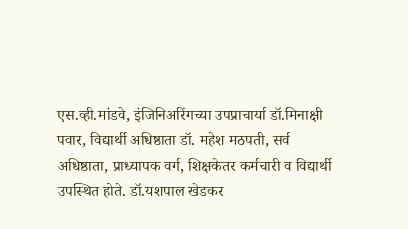एस.व्ही.मांडवे, इंजिनिअरिंगच्या उपप्राचार्या डॉ.मिनाक्षी पवार, विद्यार्थी अधिष्ठाता डॉ. महेश मठपती, सर्व अधिष्ठाता, प्राध्यापक वर्ग, शिक्षकेतर कर्मचारी व विद्यार्थी उपस्थित होते. डॉ.यशपाल खेडकर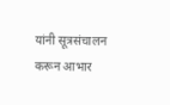यांनी सूत्रसंचालन करून आभार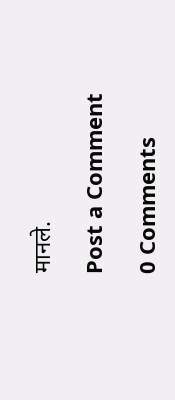मानले.

Post a Comment

0 Comments